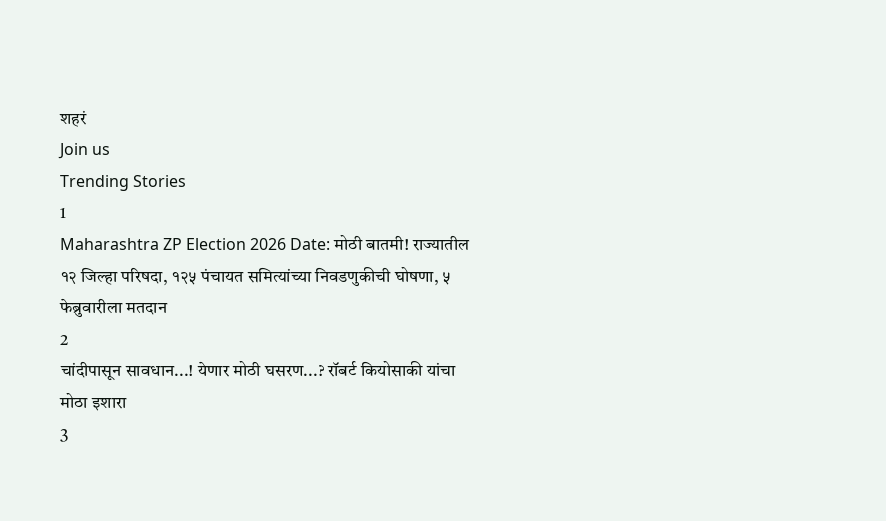शहरं
Join us
Trending Stories
1
Maharashtra ZP Election 2026 Date: मोठी बातमी! राज्यातील १२ जिल्हा परिषदा, १२५ पंचायत समित्यांच्या निवडणुकीची घोषणा, ५ फेब्रुवारीला मतदान
2
चांदीपासून सावधान...! येणार मोठी घसरण...? रॉबर्ट कियोसाकी यांचा मोठा इशारा
3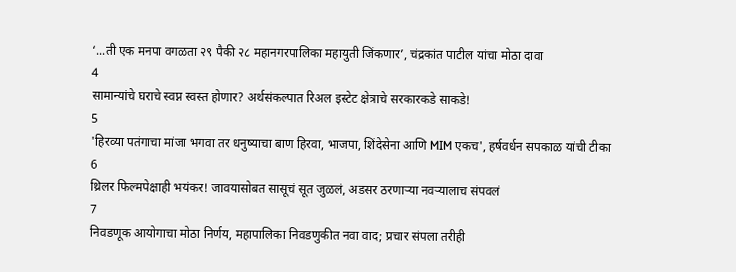‘...ती एक मनपा वगळता २९ पैकी २८ महानगरपालिका महायुती जिंकणार’, चंद्रकांत पाटील यांचा मोठा दावा
4
सामान्यांचे घराचे स्वप्न स्वस्त होणार? अर्थसंकल्पात रिअल इस्टेट क्षेत्राचे सरकारकडे साकडे!
5
'हिरव्या पतंगाचा मांजा भगवा तर धनुष्याचा बाण हिरवा, भाजपा, शिंदेसेना आणि MIM एकच', हर्षवर्धन सपकाळ यांची टीका
6
थ्रिलर फिल्मपेक्षाही भयंकर! जावयासोबत सासूचं सूत जुळलं, अडसर ठरणाऱ्या नवऱ्यालाच संपवलं
7
निवडणूक आयोगाचा मोठा निर्णय, महापालिका निवडणुकीत नवा वाद; प्रचार संपला तरीही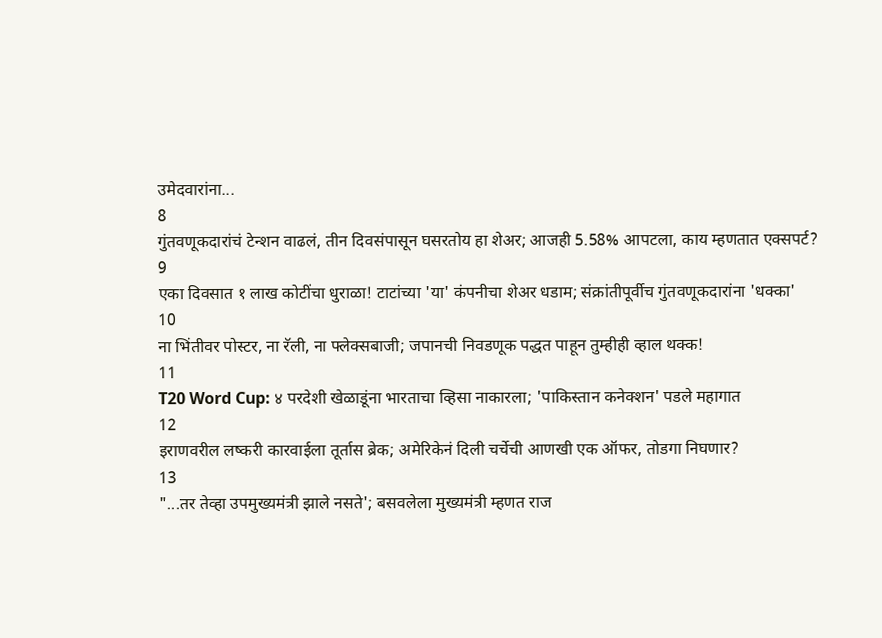उमेदवारांना...
8
गुंतवणूकदारांचं टेन्शन वाढलं, तीन दिवसंपासून घसरतोय हा शेअर; आजही 5.58% आपटला, काय म्हणतात एक्सपर्ट?
9
एका दिवसात १ लाख कोटींचा धुराळा! टाटांच्या 'या' कंपनीचा शेअर धडाम; संक्रांतीपूर्वीच गुंतवणूकदारांना 'धक्का'
10
ना भिंतीवर पोस्टर, ना रॅली, ना फ्लेक्सबाजी; जपानची निवडणूक पद्धत पाहून तुम्हीही व्हाल थक्क!
11
T20 Word Cup: ४ परदेशी खेळाडूंना भारताचा व्हिसा नाकारला; 'पाकिस्तान कनेक्शन' पडले महागात
12
इराणवरील लष्करी कारवाईला तूर्तास ब्रेक; अमेरिकेनं दिली चर्चेची आणखी एक ऑफर, तोडगा निघणार?
13
"...तर तेव्हा उपमुख्यमंत्री झाले नसते'; बसवलेला मुख्यमंत्री म्हणत राज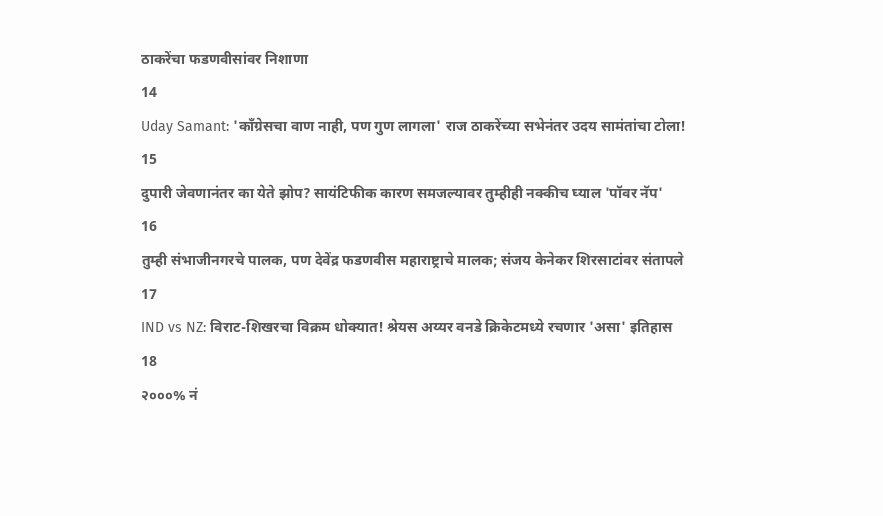ठाकरेंचा फडणवीसांवर निशाणा
14
Uday Samant: 'काँग्रेसचा वाण नाही, पण गुण लागला' राज ठाकरेंच्या सभेनंतर उदय सामंतांचा टोला!
15
दुपारी जेवणानंतर का येते झोप? सायंटिफीक कारण समजल्यावर तुम्हीही नक्कीच घ्याल 'पॉवर नॅप'
16
तुम्ही संभाजीनगरचे पालक, पण देवेंद्र फडणवीस महाराष्ट्राचे मालक; संजय केनेकर शिरसाटांवर संतापले
17
IND vs NZ: विराट-शिखरचा विक्रम धोक्यात! श्रेयस अय्यर वनडे क्रिकेटमध्ये रचणार 'असा' इतिहास
18
२०००% नं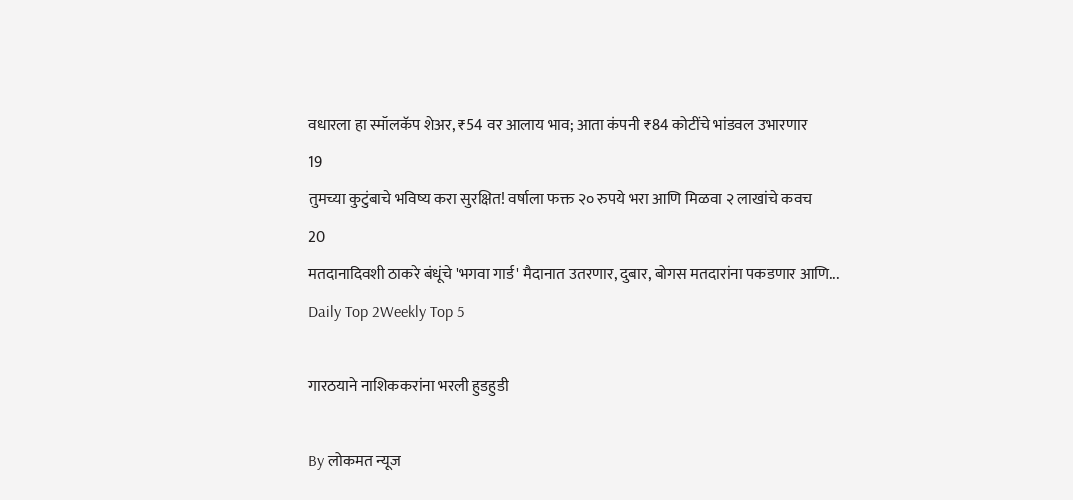वधारला हा स्मॉलकॅप शेअर, ₹54 वर आलाय भाव; आता कंपनी ₹84 कोटींचे भांडवल उभारणार
19
तुमच्या कुटुंबाचे भविष्य करा सुरक्षित! वर्षाला फक्त २० रुपये भरा आणि मिळवा २ लाखांचे कवच
20
मतदानादिवशी ठाकरे बंधूंचे 'भगवा गार्ड' मैदानात उतरणार, दुबार, बोगस मतदारांना पकडणार आणि...
Daily Top 2Weekly Top 5

गारठयाने नाशिककरांना भरली हुडहुडी

By लोकमत न्यूज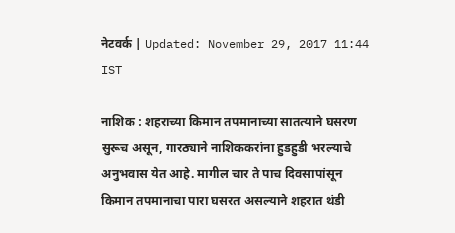नेटवर्क | Updated: November 29, 2017 11:44 IST

नाशिक : शहराच्या किमान तपमानाच्या सातत्याने घसरण सुरूच असून, गारठ्याने नाशिककरांना हुडहुडी भरल्याचे अनुभवास येत आहे. मागील चार ते पाच दिवसापांसून किमान तपमानाचा पारा घसरत असल्याने शहरात थंडी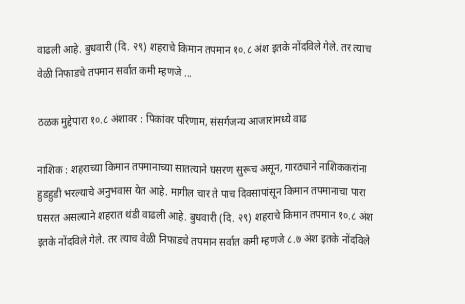वाढली आहे. बुधवारी (दि. २९) शहराचे किमान तपमान १०.८ अंश इतके नोंदविले गेले. तर त्याच वेळी निफाडचे तपमान सर्वात कमी म्हणजे ...

ठळक मुद्देपारा १०.८ अंशावर : पिकांवर परिणाम, संसर्गजन्य आजारांमध्ये वाढ

नाशिक : शहराच्या किमान तपमानाच्या सातत्याने घसरण सुरूच असून, गारठ्याने नाशिककरांना हुडहुडी भरल्याचे अनुभवास येत आहे. मागील चार ते पाच दिवसापांसून किमान तपमानाचा पारा घसरत असल्याने शहरात थंडी वाढली आहे. बुधवारी (दि. २९) शहराचे किमान तपमान १०.८ अंश इतके नोंदविले गेले. तर त्याच वेळी निफाडचे तपमान सर्वात कमी म्हणजे ८.७ अंश इतके नोंदविले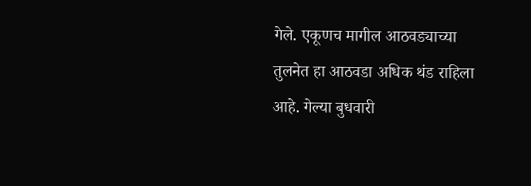गेले. एकूणच मागील आठवड्याच्या तुलनेत हा आठवडा अधिक थंड राहिला आहे. गेल्या बुधवारी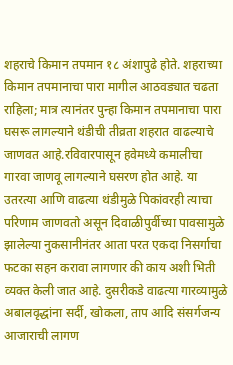शहराचे किमान तपमान १८ अंशापुढे होते. शहराच्या किमान तपमानाचा पारा मागील आठवड्यात चढता राहिला; मात्र त्यानंतर पुन्हा किमान तपमानाचा पारा घसरू लागल्याने थंडीची तीव्रता शहरात वाढल्याचे जाणवत आहे.रविवारपासून हवेमध्ये कमालीचा गारवा जाणवू लागल्याने घसरण होत आहे. या उतरत्या आणि वाढत्या थंडीमुळे पिकांवरही त्याचा परिणाम जाणवतो असून दिवाळीपुर्वीच्या पावसामुळे झालेल्या नुकसानीनंतर आता परत एकदा निसर्गाचा फटका सहन करावा लागणार की काय अशी भिती व्यक्त केली जात आहे. दुसरीकडे वाढत्या गारव्यामुळे अबालवृद्धांना सर्दी, खोकला, ताप आदि संसर्गजन्य आजाराची लागण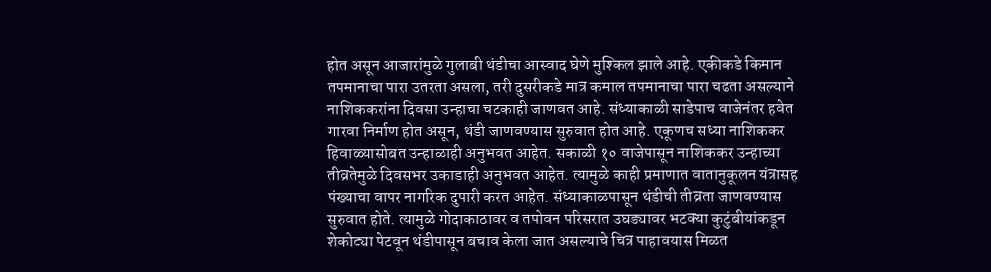होत असून आजारांमुळे गुलाबी थंडीचा आस्वाद घेणे मुश्किल झाले आहे. एकीकडे किमान तपमानाचा पारा उतरता असला, तरी दुसरीकडे मात्र कमाल तपमानाचा पारा चढता असल्याने नाशिककरांना दिवसा उन्हाचा चटकाही जाणवत आहे. संध्याकाळी साडेपाच वाजेनंतर हवेत गारवा निर्माण होत असून, थंडी जाणवण्यास सुरुवात होत आहे. एकूणच सध्या नाशिककर हिवाळ्यासोबत उन्हाळाही अनुभवत आहेत. सकाळी १० वाजेपासून नाशिककर उन्हाच्या तीव्रतेमुळे दिवसभर उकाडाही अनुभवत आहेत. त्यामुळे काही प्रमाणात वातानुकूलन यंत्रासह पंख्याचा वापर नागरिक दुपारी करत आहेत. संध्याकाळपासून थंडीची तीव्रता जाणवण्यास सुरुवात होते. त्यामुळे गोदाकाठावर व तपोवन परिसरात उघड्यावर भटक्या कुटुंबीयांकडून शेकोट्या पेटवून थंडीपासून बचाव केला जात असल्याचे चित्र पाहावयास मिळत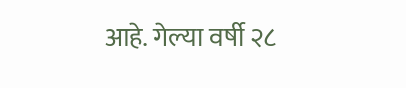आहे. गेल्या वर्षी २८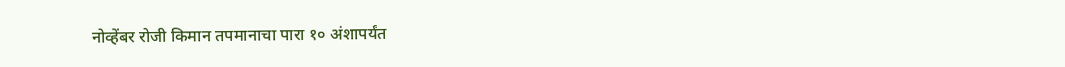नोव्हेंबर रोजी किमान तपमानाचा पारा १० अंशापर्यंत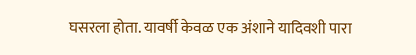घसरला होता. यावर्षी केवळ एक अंशाने यादिवशी पारा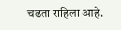चढता राहिला आहे.